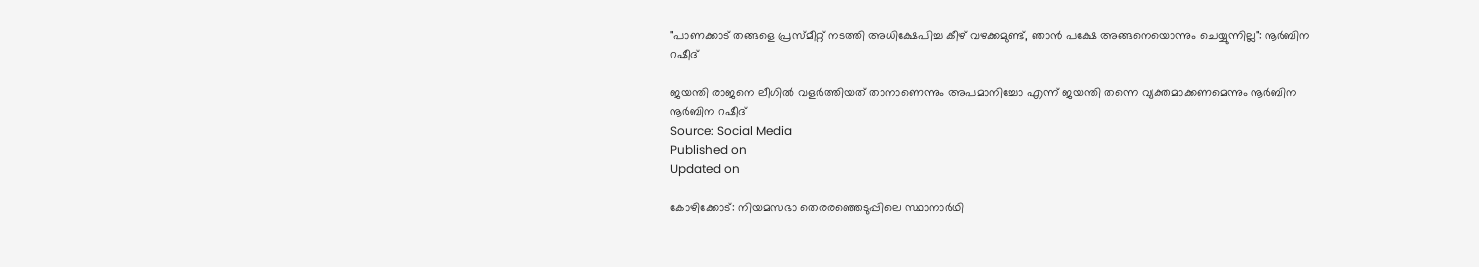"പാണക്കാട് തങ്ങളെ പ്രസ്മീറ്റ് നടത്തി അധിക്ഷേപിച്ച കീഴ് വഴക്കമുണ്ട്, ഞാൻ പക്ഷേ അങ്ങനെയൊന്നും ചെയ്യുന്നില്ല": നൂർബിന റഷീദ്

ജയന്തി രാജനെ ലീഗിൽ വളർത്തിയത് താനാണെന്നും അപമാനിച്ചോ എന്ന് ജയന്തി തന്നെ വ്യക്തമാക്കണമെന്നും നൂർബിന
നൂർബിന റഷീദ്
Source: Social Media
Published on
Updated on

കോഴിക്കോട്: നിയമസഭാ തെരരഞ്ഞെടുപ്പിലെ സ്ഥാനാർഥി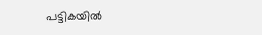പട്ടികയിൽ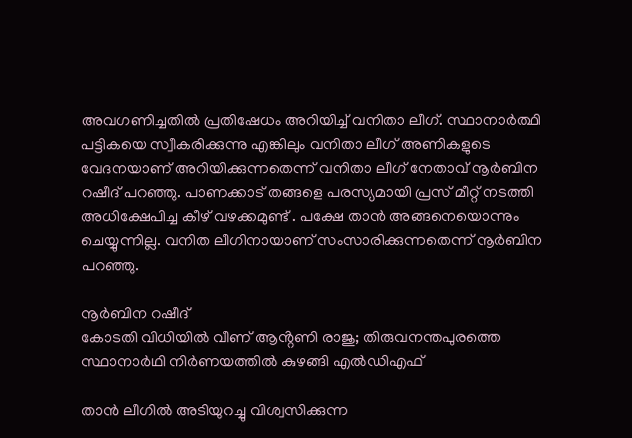അവഗണിച്ചതിൽ പ്രതിഷേധം അറിയിച്ച് വനിതാ ലീഗ്. സ്ഥാനാർത്ഥി പട്ടികയെ സ്വീകരിക്കുന്നു എങ്കിലും വനിതാ ലീഗ് അണികളുടെ വേദനയാണ് അറിയിക്കുന്നതെന്ന് വനിതാ ലീഗ് നേതാവ് നൂർബിന റഷീദ് പറഞ്ഞു. പാണക്കാട് തങ്ങളെ പരസ്യമായി പ്രസ് മീറ്റ് നടത്തി അധിക്ഷേപിച്ച കീഴ് വഴക്കമുണ്ട് . പക്ഷേ താൻ അങ്ങനെയൊന്നും ചെയ്യുന്നില്ല. വനിത ലീഗിനായാണ് സംസാരിക്കുന്നതെന്ന് നൂർബിന പറഞ്ഞു.

നൂർബിന റഷീദ്
കോടതി വിധിയിൽ വീണ് ആൻ്റണി രാജു; തിരുവനന്തപുരത്തെ സ്ഥാനാർഥി നിർണയത്തിൽ കുഴങ്ങി എൽഡിഎഫ്

താൻ ലീഗിൽ അടിയുറച്ചു വിശ്വസിക്കുന്ന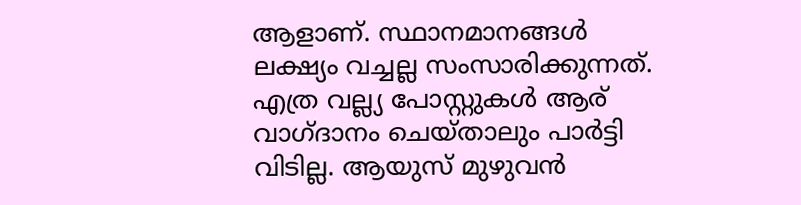ആളാണ്. സ്ഥാനമാനങ്ങൾ ലക്ഷ്യം വച്ചല്ല സംസാരിക്കുന്നത്. എത്ര വല്ല്യ പോസ്റ്റുകൾ ആര് വാഗ്ദാനം ചെയ്താലും പാർട്ടി വിടില്ല. ആയുസ് മുഴുവൻ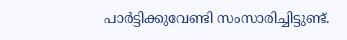പാർട്ടിക്കുവേണ്ടി സംസാരിച്ചിട്ടുണ്ട്.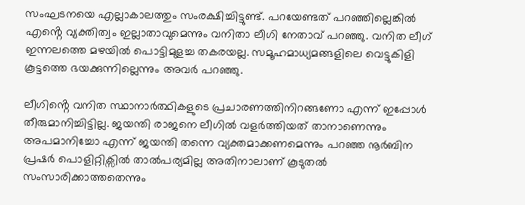സംഘടനയെ എല്ലാകാലത്തും സംരക്ഷിച്ചിട്ടുണ്ട്. പറയേണ്ടത് പറഞ്ഞില്ലെങ്കിൽ എൻ്റെ വ്യക്തിത്വം ഇല്ലാതാവുമെന്നും വനിതാ ലീഗി നേതാവ് പറഞ്ഞു. വനിത ലീഗ് ഇന്നലത്തെ മഴയിൽ പൊട്ടിമുളച്ച തകരയല്ല. സമൂഹമാധ്യമങ്ങളിലെ വെട്ടുകിളി കൂട്ടത്തെ ഭയക്കുന്നില്ലെന്നും അവർ പറഞ്ഞു.

ലീഗിൻ്റെ വനിത സ്ഥാനാർത്ഥികളുടെ പ്രചാരണത്തിനിറങ്ങണോ എന്ന് ഇപ്പോൾ തീരുമാനിച്ചിട്ടില്ല. ജയന്തി രാജനെ ലീഗിൽ വളർത്തിയത് താനാണെന്നും അപമാനിച്ചോ എന്ന് ജയന്തി തന്നെ വ്യക്തമാക്കണമെന്നും പറഞ്ഞ നൂർബിന പ്രഷർ പൊളിറ്റിക്സിൽ താൽപര്യമില്ല അതിനാലാണ് കൂടുതൽ സംസാരിക്കാത്തതെന്നും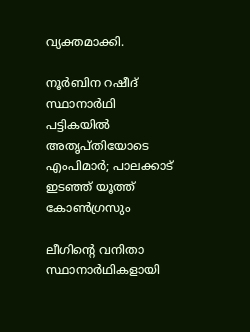വ്യക്തമാക്കി.

നൂർബിന റഷീദ്
സ്ഥാനാർഥി പട്ടികയിൽ അതൃപ്തിയോടെ എംപിമാർ; പാലക്കാട് ഇടഞ്ഞ് യൂത്ത് കോൺഗ്രസും

ലീഗിന്റെ വനിതാ സ്ഥാനാർഥികളായി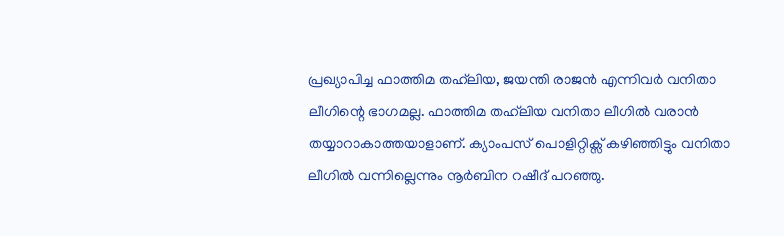പ്രഖ്യാപിച്ച ഫാത്തിമ തഹ്‌ലിയ, ജയന്തി രാജൻ എന്നിവർ വനിതാ ലീഗിന്റെ ഭാഗമല്ല. ഫാത്തിമ തഹ്‌ലിയ വനിതാ ലീഗിൽ വരാൻ തയ്യാറാകാത്തയാളാണ്. ക്യാംപസ് പൊളിറ്റിക്സ് കഴിഞ്ഞിട്ടും വനിതാ ലീഗിൽ വന്നില്ലെന്നും നൂർബിന റഷീദ് പറഞ്ഞു.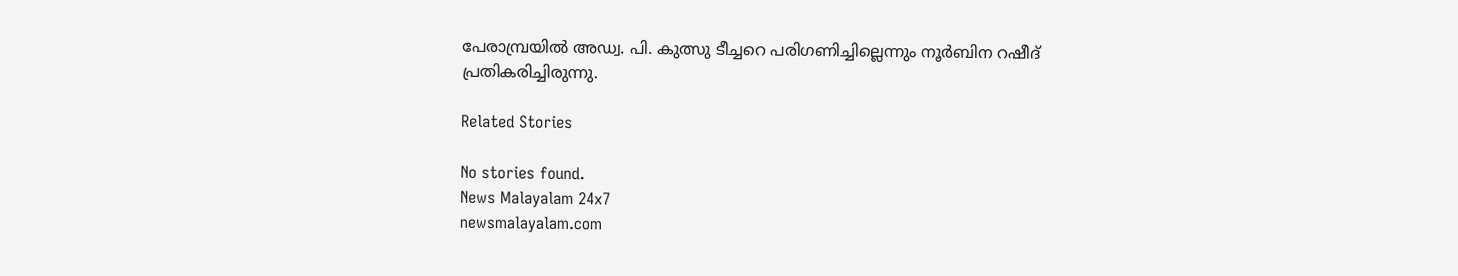പേരാമ്പ്രയിൽ അഡ്വ. പി. കുത്സു ടീച്ചറെ പരിഗണിച്ചില്ലെന്നും നൂർബിന റഷീദ് പ്രതികരിച്ചിരുന്നു.

Related Stories

No stories found.
News Malayalam 24x7
newsmalayalam.com